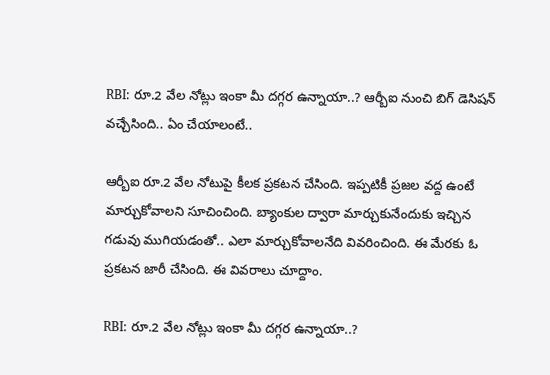RBI: రూ.2 వేల నోట్లు ఇంకా మీ దగ్గర ఉన్నాయా..? ఆర్బీఐ నుంచి బిగ్ డెసిషన్ వచ్చేసింది.. ఏం చేయాలంటే..

ఆర్బీఐ రూ.2 వేల నోటుపై కీలక ప్రకటన చేసింది. ఇప్పటికీ ప్రజల వద్ద ఉంటే మార్చుకోవాలని సూచించింది. బ్యాంకుల ద్వారా మార్చుకునేందుకు ఇచ్చిన గడువు ముగియడంతో.. ఎలా మార్చుకోవాలనేది వివరించింది. ఈ మేరకు ఓ ప్రకటన జారీ చేసింది. ఈ వివరాలు చూద్దాం.

RBI: రూ.2 వేల నోట్లు ఇంకా మీ దగ్గర ఉన్నాయా..?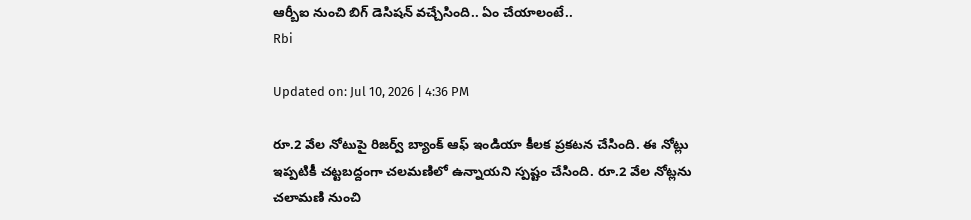ఆర్బీఐ నుంచి బిగ్ డెసిషన్ వచ్చేసింది.. ఏం చేయాలంటే..
Rbi

Updated on: Jul 10, 2026 | 4:36 PM

రూ.2 వేల నోటుపై రిజర్వ్ బ్యాంక్ ఆఫ్ ఇండియా కీలక ప్రకటన చేసింది. ఈ నోట్లు ఇప్పటికీ చట్టబద్దంగా చలమణిలో ఉన్నాయని స్పష్టం చేసింది. రూ.2 వేల నోట్లను చలామణి నుంచి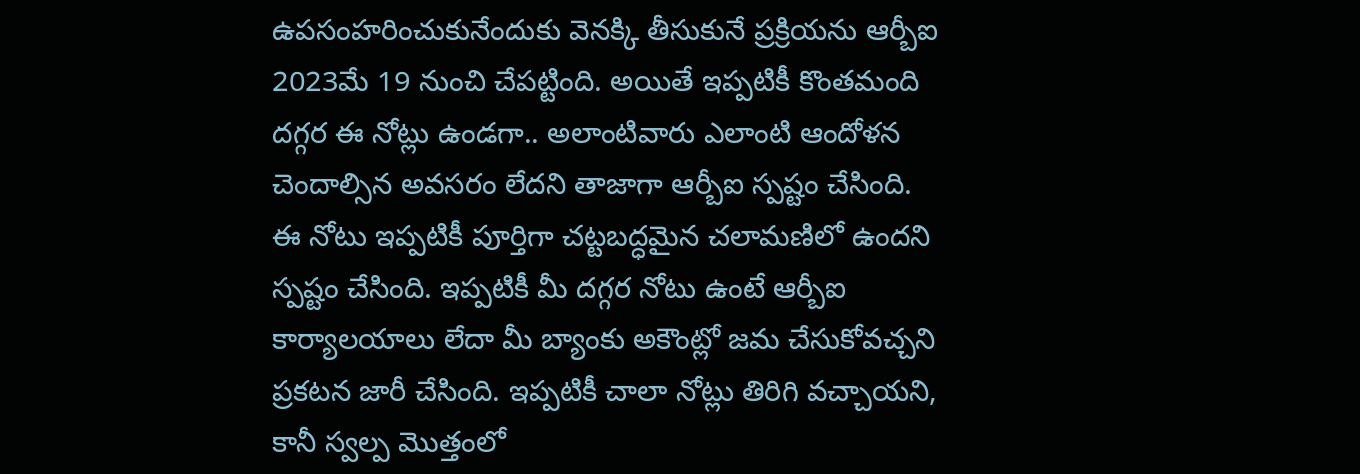ఉపసంహరించుకునేందుకు వెనక్కి తీసుకునే ప్రక్రియను ఆర్బీఐ 2023మే 19 నుంచి చేపట్టింది. అయితే ఇప్పటికీ కొంతమంది దగ్గర ఈ నోట్లు ఉండగా.. అలాంటివారు ఎలాంటి ఆందోళన చెందాల్సిన అవసరం లేదని తాజాగా ఆర్బీఐ స్పష్టం చేసింది. ఈ నోటు ఇప్పటికీ పూర్తిగా చట్టబద్ధమైన చలామణిలో ఉందని స్పష్టం చేసింది. ఇప్పటికీ మీ దగ్గర నోటు ఉంటే ఆర్బీఐ కార్యాలయాలు లేదా మీ బ్యాంకు అకౌంట్లో జమ చేసుకోవచ్చని ప్రకటన జారీ చేసింది. ఇప్పటికీ చాలా నోట్లు తిరిగి వచ్చాయని, కానీ స్వల్ప మొత్తంలో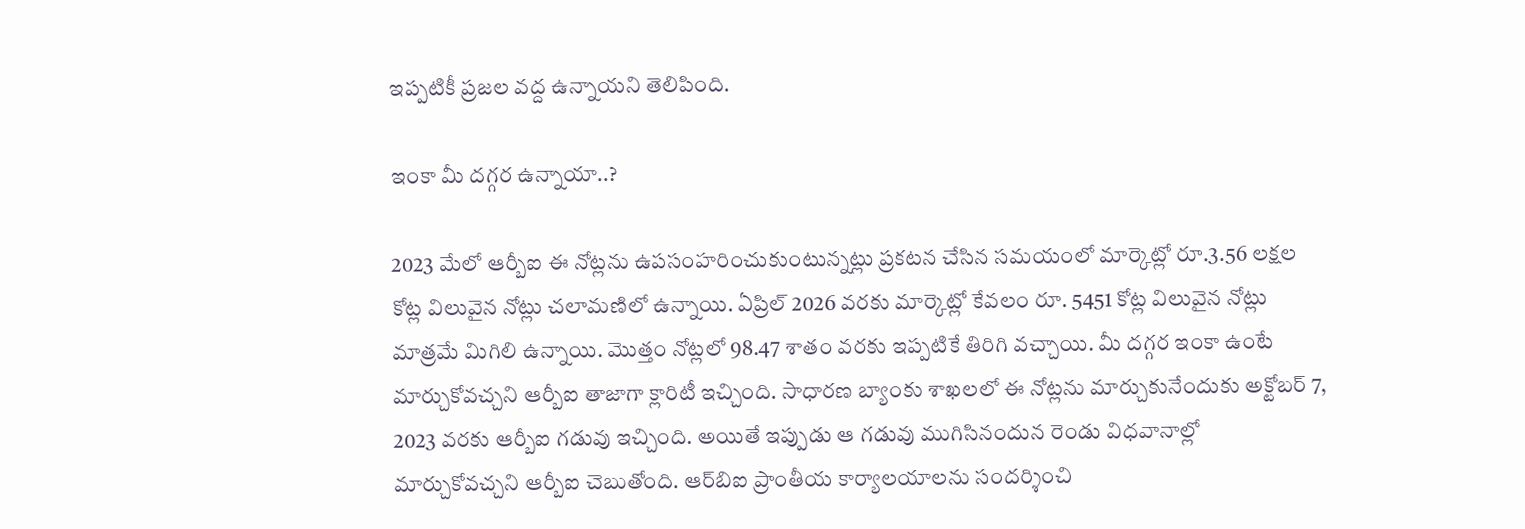ఇప్పటికీ ప్రజల వద్ద ఉన్నాయని తెలిపింది.

ఇంకా మీ దగ్గర ఉన్నాయా..?

2023 మేలో ఆర్బీఐ ఈ నోట్లను ఉపసంహరించుకుంటున్నట్లు ప్రకటన చేసిన సమయంలో మార్కెట్లో రూ.3.56 లక్షల కోట్ల విలువైన నోట్లు చలామణిలో ఉన్నాయి. ఏప్రిల్ 2026 వరకు మార్కెట్లో కేవలం రూ. 5451 కోట్ల విలువైన నోట్లు మాత్రమే మిగిలి ఉన్నాయి. మొత్తం నోట్లలో 98.47 శాతం వరకు ఇప్పటికే తిరిగి వచ్చాయి. మీ దగ్గర ఇంకా ఉంటే మార్చుకోవచ్చని ఆర్బీఐ తాజాగా క్లారిటీ ఇచ్చింది. సాధారణ బ్యాంకు శాఖలలో ఈ నోట్లను మార్చుకునేందుకు అక్టోబర్ 7, 2023 వరకు ఆర్బీఐ గడువు ఇచ్చింది. అయితే ఇప్పుడు ఆ గడువు ముగిసినందున రెండు విధవానాల్లో మార్చుకోవచ్చని ఆర్బీఐ చెబుతోంది. ఆర్‌బిఐ ప్రాంతీయ కార్యాలయాలను సందర్శించి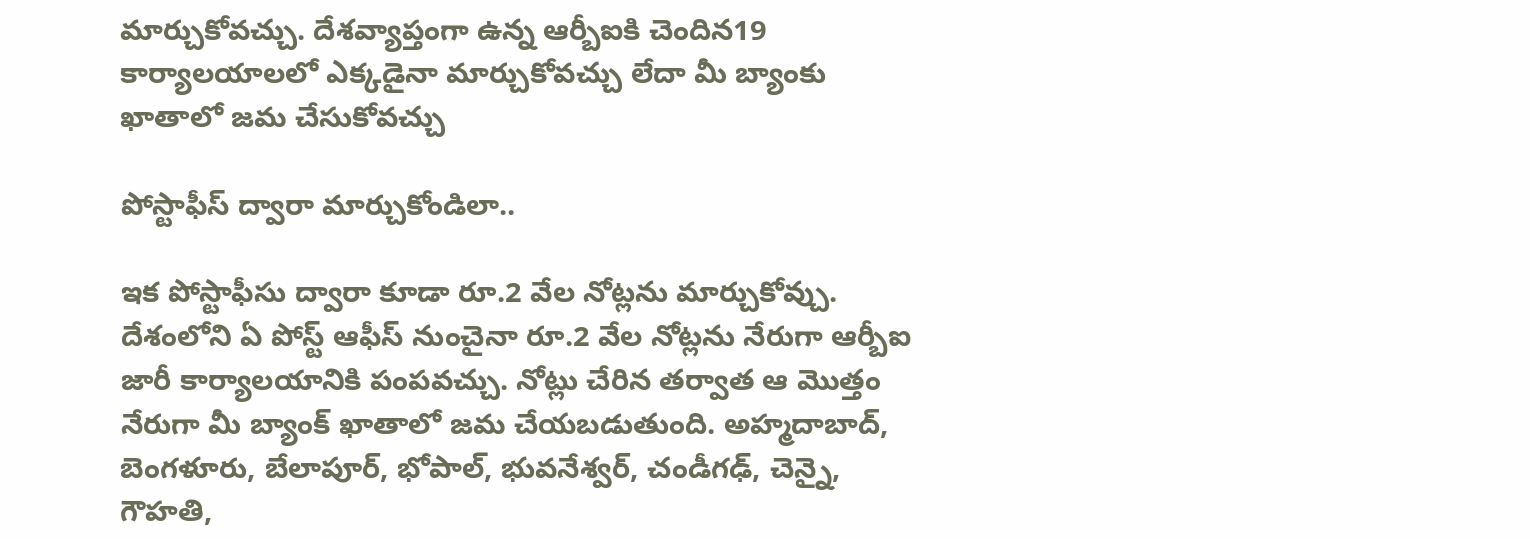మార్చుకోవచ్చు. దేశవ్యాప్తంగా ఉన్న ఆర్బీఐకి చెందిన19 కార్యాలయాలలో ఎక్కడైనా మార్చుకోవచ్చు లేదా మీ బ్యాంకు ఖాతాలో జమ చేసుకోవచ్చు

పోస్టాఫీస్ ద్వారా మార్చుకోండిలా..

ఇక పోస్టాఫీసు ద్వారా కూడా రూ.2 వేల నోట్లను మార్చుకోవ్చు. దేశంలోని ఏ పోస్ట్ ఆఫీస్ నుంచైనా రూ.2 వేల నోట్లను నేరుగా ఆర్బీఐ జారీ కార్యాలయానికి పంపవచ్చు. నోట్లు చేరిన తర్వాత ఆ మొత్తం నేరుగా మీ బ్యాంక్ ఖాతాలో జమ చేయబడుతుంది. అహ్మదాబాద్, బెంగళూరు, బేలాపూర్, భోపాల్, భువనేశ్వర్, చండీగఢ్, చెన్నై, గౌహతి,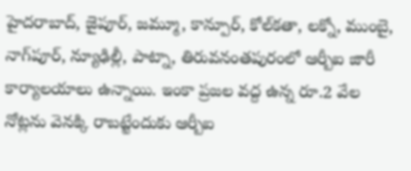హైదరాబాద్, జైపూర్, జమ్మూ, కాన్పూర్, కోల్‌కతా, లక్నో, ముంబై, నాగ్‌పూర్, న్యూఢిల్లీ, పాట్నా, తిరువనంతపురంలో ఆర్బీఐ జారీ కార్యాలయాలు ఉన్నాయి. ఇంకా ప్రజల వద్ద ఉన్న రూ.2 వేల నోట్లను వెనక్కి రాబట్టేందుకు ఆర్బీఐ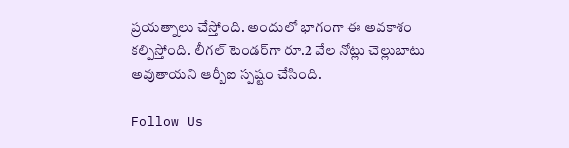ప్రయత్నాలు చేస్తోంది. అందులో భాగంగా ఈ అవకాశం కల్పిస్తోంది. లీగల్ టెండర్‌గా రూ.2 వేల నోట్లు చెల్లుబాటు అవుతాయని ఆర్బీఐ స్పష్టం చేసింది.

Follow Us